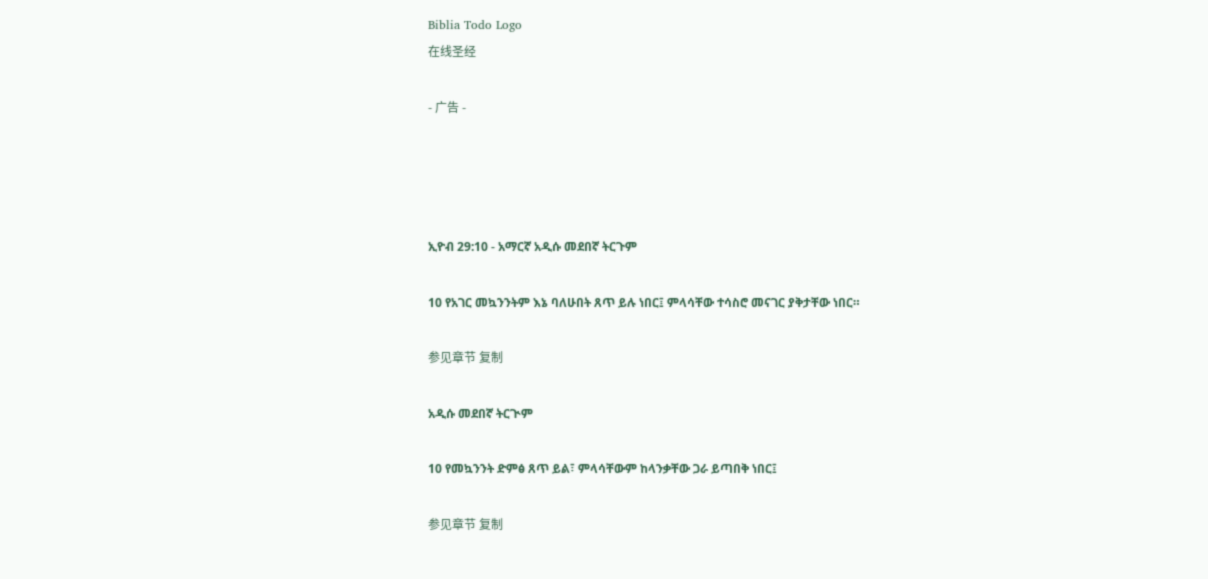Biblia Todo Logo
在线圣经

- 广告 -




ኢዮብ 29:10 - አማርኛ አዲሱ መደበኛ ትርጉም

10 የአገር መኳንንትም እኔ ባለሁበት ጸጥ ይሉ ነበር፤ ምላሳቸው ተሳስሮ መናገር ያቅታቸው ነበር።

参见章节 复制

አዲሱ መደበኛ ትርጒም

10 የመኳንንት ድምፅ ጸጥ ይል፣ ምላሳቸውም ከላንቃቸው ጋራ ይጣበቅ ነበር፤

参见章节 复制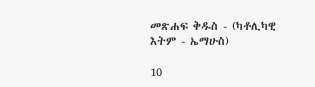መጽሐፍ ቅዱስ - (ካቶሊካዊ እትም - ኤማሁስ)

10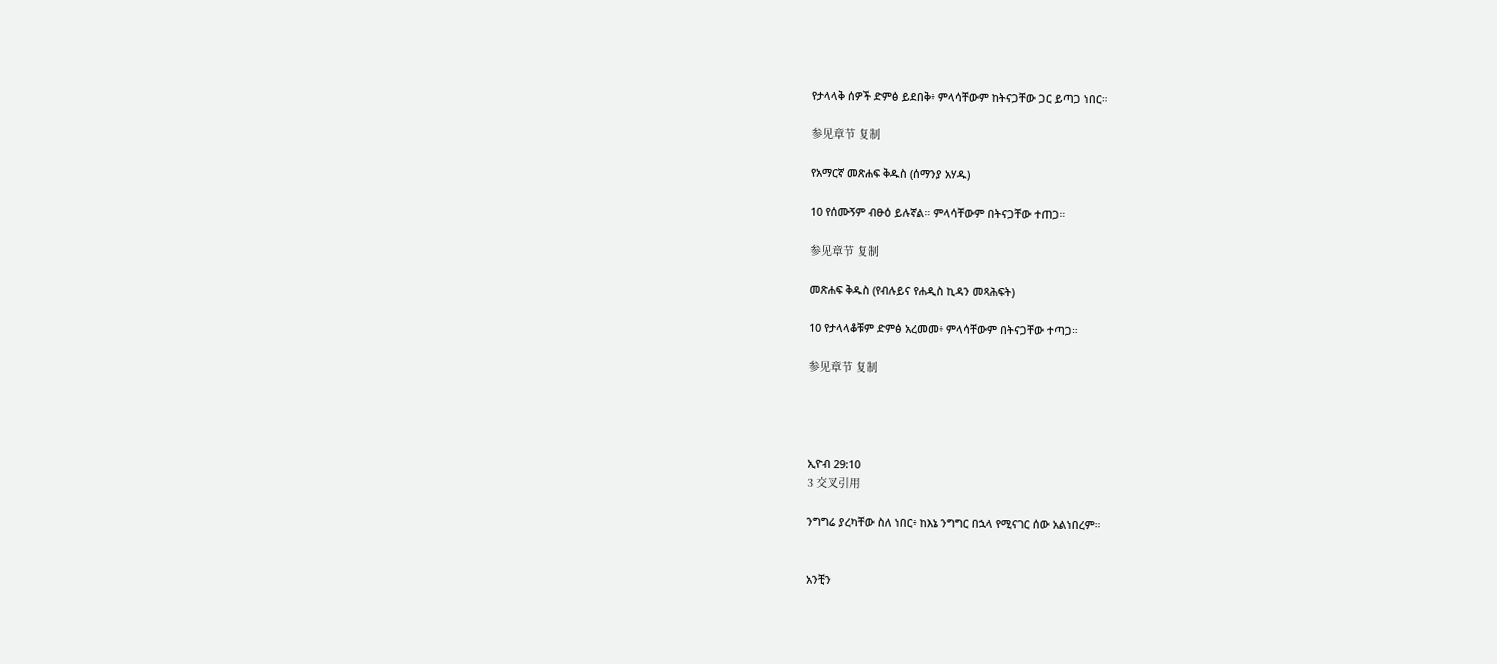የታላላቅ ሰዎች ድምፅ ይደበቅ፥ ምላሳቸውም ከትናጋቸው ጋር ይጣጋ ነበር።

参见章节 复制

የአማርኛ መጽሐፍ ቅዱስ (ሰማንያ አሃዱ)

10 የሰሙኝም ብፁዕ ይሉኛል። ምላሳቸውም በትናጋቸው ተጠጋ።

参见章节 复制

መጽሐፍ ቅዱስ (የብሉይና የሐዲስ ኪዳን መጻሕፍት)

10 የታላላቆቹም ድምፅ አረመመ፥ ምላሳቸውም በትናጋቸው ተጣጋ።

参见章节 复制




ኢዮብ 29:10
3 交叉引用

ንግግሬ ያረካቸው ስለ ነበር፥ ከእኔ ንግግር በኋላ የሚናገር ሰው አልነበረም።


አንቺን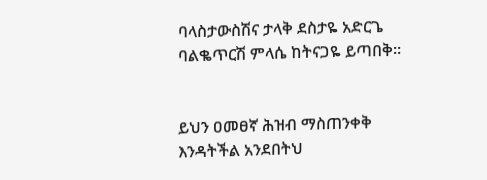ባላስታውስሽና ታላቅ ደስታዬ አድርጌ ባልቈጥርሽ ምላሴ ከትናጋዬ ይጣበቅ።


ይህን ዐመፀኛ ሕዝብ ማስጠንቀቅ እንዳትችል አንደበትህ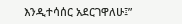እንዲተሳሰር አደርገዋለሁ፤”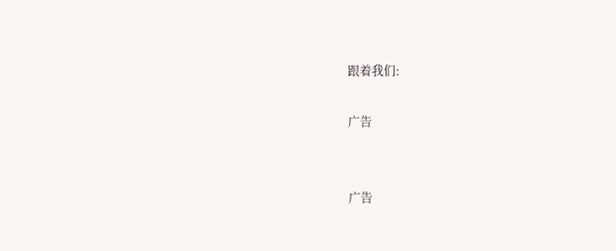跟着我们:

广告


广告